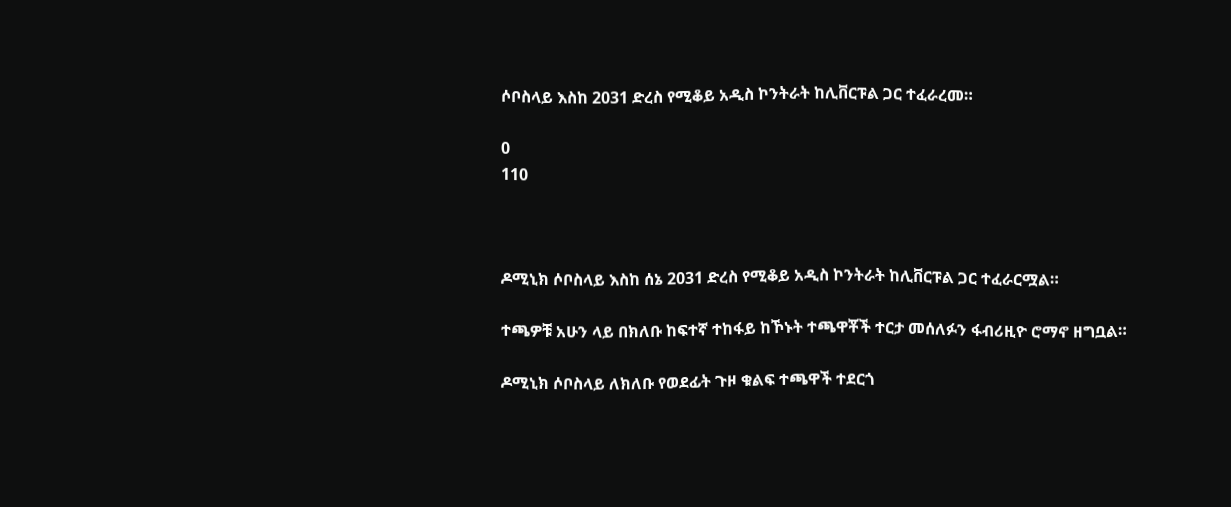ሶቦስላይ እስከ 2031 ድረስ የሚቆይ አዲስ ኮንትራት ከሊቨርፑል ጋር ተፈራረመ።

0
110



ዶሚኒክ ሶቦስላይ እስከ ሰኔ 2031 ድረስ የሚቆይ አዲስ ኮንትራት ከሊቨርፑል ጋር ተፈራርሟል።

ተጫዎቹ አሁን ላይ በክለቡ ከፍተኛ ተከፋይ ከኾኑት ተጫዋቾች ተርታ መሰለፉን ፋብሪዚዮ ሮማኖ ዘግቧል።

ዶሚኒክ ሶቦስላይ ለክለቡ የወደፊት ጉዞ ቁልፍ ተጫዋች ተደርጎ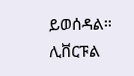ይወሰዳል። ሊቨርፑል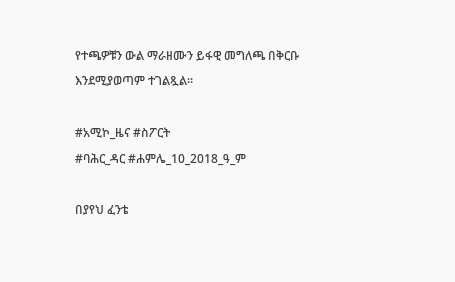የተጫዎቹን ውል ማራዘሙን ይፋዊ መግለጫ በቅርቡ እንደሚያወጣም ተገልጿል።

#አሚኮ_ዜና #ስፖርት
#ባሕር_ዳር #ሐምሌ_10_2018_ዓ_ም

በያየህ ፈንቴ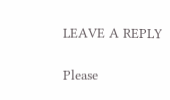LEAVE A REPLY

Please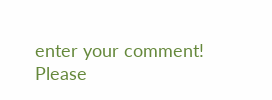enter your comment!
Please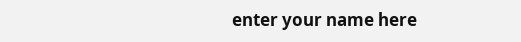enter your name here